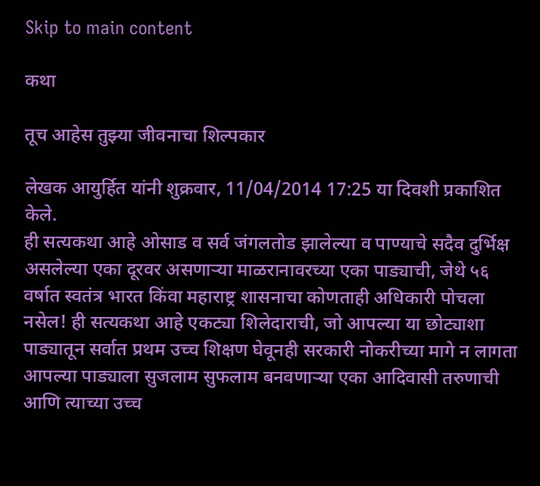Skip to main content

कथा

तूच आहेस तुझ्या जीवनाचा शिल्पकार

लेखक आयुर्हित यांनी शुक्रवार, 11/04/2014 17:25 या दिवशी प्रकाशित केले.
ही सत्यकथा आहे ओसाड व सर्व जंगलतोड झालेल्या व पाण्याचे सदैव दुर्भिक्ष असलेल्या एका दूरवर असणाऱ्या माळरानावरच्या एका पाड्याची, जेथे ५६ वर्षात स्वतंत्र भारत किंवा महाराष्ट्र शासनाचा कोणताही अधिकारी पोचला नसेल! ही सत्यकथा आहे एकट्या शिलेदाराची, जो आपल्या या छोट्याशा पाड्यातून सर्वात प्रथम उच्च शिक्षण घेवूनही सरकारी नोकरीच्या मागे न लागता आपल्या पाड्याला सुजलाम सुफलाम बनवणाऱ्या एका आदिवासी तरुणाची आणि त्याच्या उच्च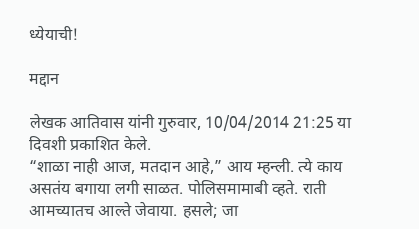ध्येयाची!

मद्दान

लेखक आतिवास यांनी गुरुवार, 10/04/2014 21:25 या दिवशी प्रकाशित केले.
“शाळा नाही आज, मतदान आहे,” आय म्हन्ली. त्ये काय असतंय बगाया लगी साळत. पोलिसमामाबी व्हते. राती आमच्यातच आल्ते जेवाया. हसले; जा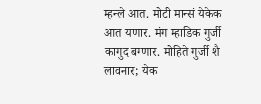म्हन्ले आत. मोटी मान्सं येकेक आत यणार. मंग म्हाडिक गुर्जी कागुद बग्णार. मोहिते गुर्जी शै लावनार; येक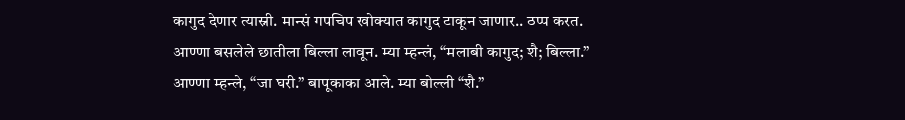कागुद देणार त्यास्नी. मान्सं गपचिप खोक्यात कागुद टाकून जाणार.. ठप्प करत. आण्णा बसलेले छातीला बिल्ला लावून. म्या म्हन्लं, “मलाबी कागुद; शै; बिल्ला.” आण्णा म्हन्ले, “जा घरी.” बापूकाका आले. म्या बोल्ली “शै.”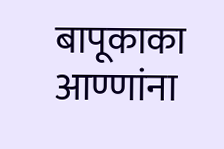बापूकाका आण्णांना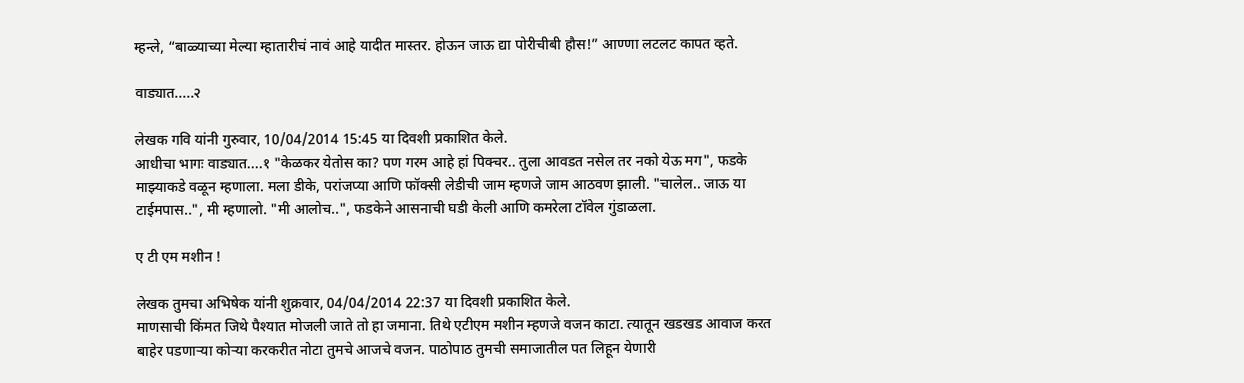म्हन्ले, “बाळ्याच्या मेल्या म्हातारीचं नावं आहे यादीत मास्तर. होऊन जाऊ द्या पोरीचीबी हौस!” आण्णा लटलट कापत व्हते.

वाड्यात.....२

लेखक गवि यांनी गुरुवार, 10/04/2014 15:45 या दिवशी प्रकाशित केले.
आधीचा भागः वाड्यात....१ "केळकर येतोस का? पण गरम आहे हां पिक्चर.. तुला आवडत नसेल तर नको येऊ मग", फडके माझ्याकडे वळून म्हणाला. मला डीके, परांजप्या आणि फॉक्सी लेडीची जाम म्हणजे जाम आठवण झाली. "चालेल.. जाऊ या टाईमपास..", मी म्हणालो. "मी आलोच..", फडकेने आसनाची घडी केली आणि कमरेला टॉवेल गुंडाळला.

ए टी एम मशीन !

लेखक तुमचा अभिषेक यांनी शुक्रवार, 04/04/2014 22:37 या दिवशी प्रकाशित केले.
माणसाची किंमत जिथे पैश्यात मोजली जाते तो हा जमाना. तिथे एटीएम मशीन म्हणजे वजन काटा. त्यातून खडखड आवाज करत बाहेर पडणार्‍या कोर्‍या करकरीत नोटा तुमचे आजचे वजन. पाठोपाठ तुमची समाजातील पत लिहून येणारी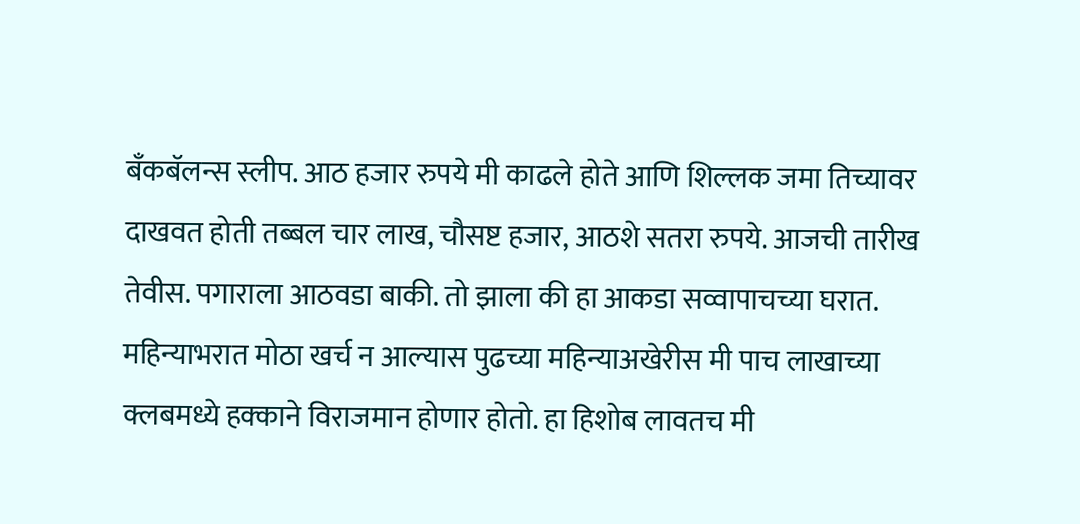बॅंकबॅलन्स स्लीप. आठ हजार रुपये मी काढले होते आणि शिल्लक जमा तिच्यावर दाखवत होती तब्बल चार लाख, चौसष्ट हजार, आठशे सतरा रुपये. आजची तारीख तेवीस. पगाराला आठवडा बाकी. तो झाला की हा आकडा सव्वापाचच्या घरात. महिन्याभरात मोठा खर्च न आल्यास पुढच्या महिन्याअखेरीस मी पाच लाखाच्या क्लबमध्ये हक्काने विराजमान होणार होतो. हा हिशोब लावतच मी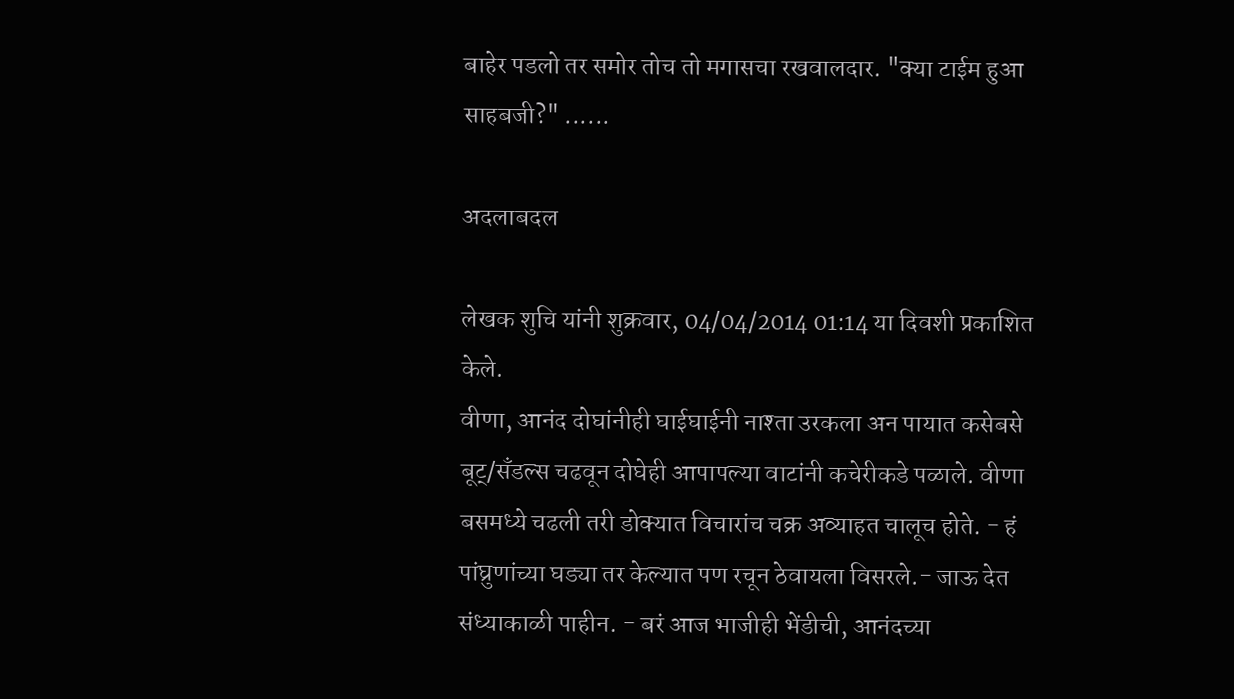बाहेर पडलो तर समोर तोच तो मगासचा रखवालदार. "क्या टाईम हुआ साहबजी?" ......

अदलाबदल

लेखक शुचि यांनी शुक्रवार, 04/04/2014 01:14 या दिवशी प्रकाशित केले.
वीणा, आनंद दोघांनीही घाईघाईनी नाश्ता उरकला अन पायात कसेबसे बूट्/सँडल्स चढवून दोघेही आपापल्या वाटांनी कचेरीकडे पळाले. वीणा बसमध्ये चढली तरी डोक्यात विचारांच चक्र अव्याहत चालूच होते. - हं पांघ्रुणांच्या घड्या तर केल्यात पण रचून ठेवायला विसरले.- जाऊ देत संध्याकाळी पाहीन. - बरं आज भाजीही भेंडीची, आनंदच्या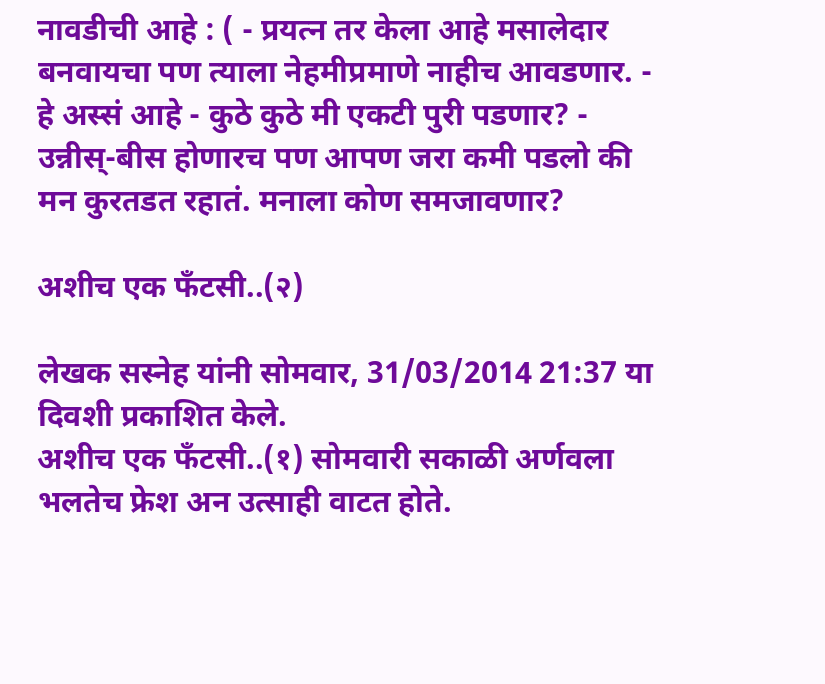नावडीची आहे : ( - प्रयत्न तर केला आहे मसालेदार बनवायचा पण त्याला नेहमीप्रमाणे नाहीच आवडणार. - हे अस्सं आहे - कुठे कुठे मी एकटी पुरी पडणार? - उन्नीस्-बीस होणारच पण आपण जरा कमी पडलो की मन कुरतडत रहातं. मनाला कोण समजावणार?

अशीच एक फँटसी..(२)

लेखक सस्नेह यांनी सोमवार, 31/03/2014 21:37 या दिवशी प्रकाशित केले.
अशीच एक फँटसी..(१) सोमवारी सकाळी अर्णवला भलतेच फ्रेश अन उत्साही वाटत होते.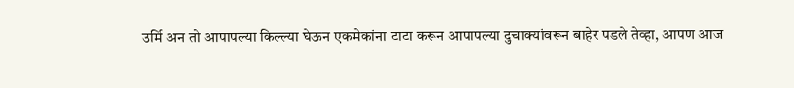उर्मि अन तो आपापल्या किल्ल्या घेऊन एकमेकांना टाटा करून आपापल्या दुचाक्यांवरून बाहेर पडले तेव्हा, आपण आज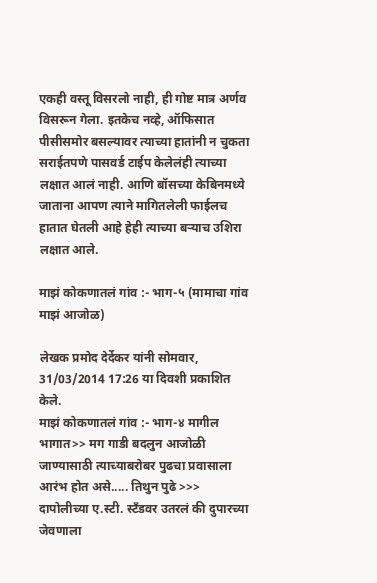एकही वस्तू विसरलो नाही, ही गोष्ट मात्र अर्णव विसरून गेला. इतकेच नव्हे, ऑफिसात पीसीसमोर बसल्यावर त्याच्या हातांनी न चुकता सराईतपणे पासवर्ड टाईप केलेलंही त्याच्या लक्षात आलं नाही. आणि बॉसच्या केबिनमध्ये जाताना आपण त्याने मागितलेली फाईलच हातात घेतली आहे हेही त्याच्या बऱ्याच उशिरा लक्षात आले.

माझं कोकणातलं गांव :- भाग-५ (मामाचा गांव माझं आजोळ)

लेखक प्रमोद देर्देकर यांनी सोमवार, 31/03/2014 17:26 या दिवशी प्रकाशित केले.
माझं कोकणातलं गांव :- भाग-४ मागील भागात>> मग गाडी बदलुन आजोळी जाण्यासाठी त्याच्याबरोबर पुढचा प्रवासाला आरंभ होत असे..... तिथुन पुढे >>> दापोलीच्या ए.स्टी. स्टँडवर उतरलं की दुपारच्या जेवणाला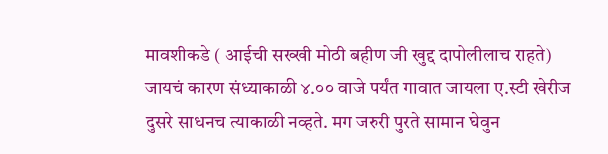मावशीकडे ( आईची सख्खी मोठी बहीण जी खुद्द दापोलीलाच राहते) जायचं कारण संध्याकाळी ४.०० वाजे पर्यंत गावात जायला ए.स्टी खेरीज दुसरे साधनच त्याकाळी नव्हते. मग जरुरी पुरते सामान घेवुन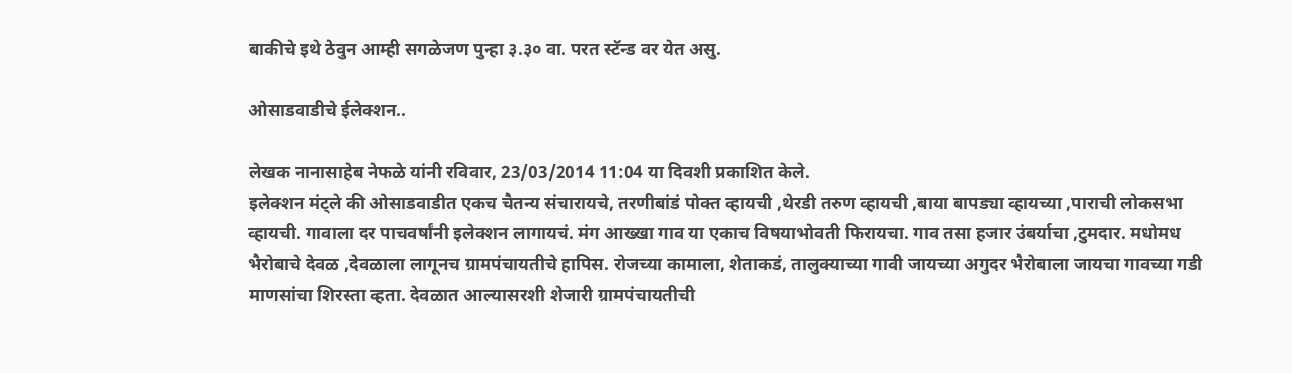बाकीचे इथे ठेवुन आम्ही सगळेजण पुन्हा ३.३० वा. परत स्टॅन्ड वर येत असु.

ओसाडवाडीचे ईलेक्शन..

लेखक नानासाहेब नेफळे यांनी रविवार, 23/03/2014 11:04 या दिवशी प्रकाशित केले.
इलेक्शन मंट्ले की ओसाडवाडीत एकच चैतन्य संचारायचे, तरणीबांडं पोक्त व्हायची ,थेरडी तरुण व्हायची ,बाया बापड्या व्हायच्या ,पाराची लोकसभा व्हायची. गावाला दर पाचवर्षांनी इलेक्शन लागायचं. मंग आख्खा गाव या एकाच विषयाभोवती फिरायचा. गाव तसा हजार उंबर्याचा ,टुमदार. मधोमध भैरोबाचे देवळ ,देवळाला लागूनच ग्रामपंचायतीचे हापिस. रोजच्या कामाला, शेताकडं, तालुक्याच्या गावी जायच्या अगुदर भैरोबाला जायचा गावच्या गडी माणसांचा शिरस्ता व्हता. देवळात आल्यासरशी शेजारी ग्रामपंचायतीची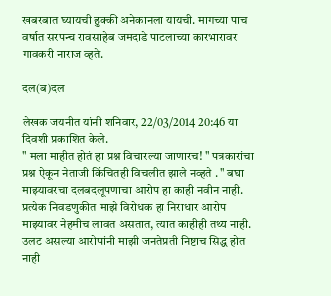खबरबात घ्यायची हुक्की अनेकानला यायची. मागच्या पाच वर्षात सरपन्च रावसाहेब जमदाडे पाटलाच्या कारभारावर गावकरी नाराज व्हते.

दल(ब)दल

लेखक जयनीत यांनी शनिवार, 22/03/2014 20:46 या दिवशी प्रकाशित केले.
" मला माहीत होतं हा प्रश्न विचारल्या जाणारच! " पत्रकारांचा प्रश्न ऐकून नेताजी किंचितही विचलीत झाले नव्हते . " बघा माझ्यावरचा दलबदलूपणाचा आरोप हा काही नवीन नाही. प्रत्येक निवडणुकीत माझे विरोधक हा निराधार आरोप माझ्यावर नेहमीच लावत असतात, त्यात काहीही तथ्य नाही. उलट असल्या आरोपांनी माझी जनतेप्रती निष्टाच सिद्ध होत नाही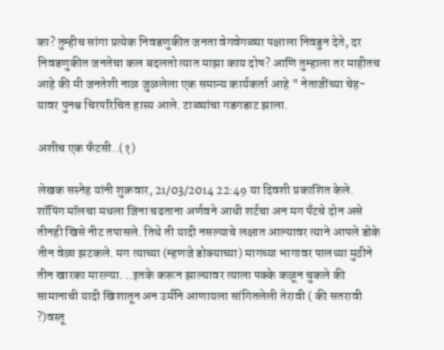का? तुम्हीच सांगा प्रत्येक निवडणुकीत जनता वेगवेगळ्या पक्षाला निवडुन देते, दर निवडणुकीत जनतेचा कल बदलतो त्यात माझा काय दोष? आणि तुम्हाला तर माहीतच आहे की मी जनतेशी नाळ जुळलेला एक समान्य कार्यकर्ता आहे " नेताजींच्या चेह-यावर पुनश्च चिरपरिचित हास्य आले. टाळ्यांचा गडगडाट झाला.

अशीच एक फँटसी..(१)

लेखक सस्नेह यांनी शुक्रवार, 21/03/2014 22:49 या दिवशी प्रकाशित केले.
शॉपिंग मॉलचा मधला जिना चढताना अर्णवने आधी शर्टचा अन मग पँटचे दोन असे तीनही खिसे नीट तपासले. तिथे ती यादी नसल्याचे लक्षात आल्यावर त्याने आपले डोके तीन वेळा झटकले. मग त्याच्या (म्हणजे डोक्याच्या) मागच्या भागावर पालथ्या मुठीने तीन खारका मारल्या. ..इतके करून झाल्यावर त्याला पक्के कळून चुकले की सामानाची यादी खिशातून अन उर्मीने आणायला सांगितलेली तेरावी ( की सतरावी ?)वस्तू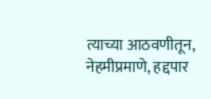त्याच्या आठवणीतून, नेहमीप्रमाणे, हद्दपार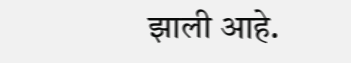झाली आहे.